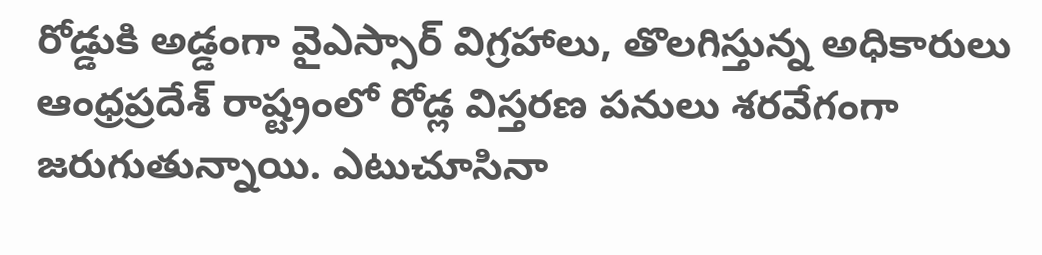రోడ్డుకి అడ్డంగా వైఎస్సార్ విగ్రహాలు, తొలగిస్తున్న అధికారులు
ఆంధ్రప్రదేశ్ రాష్ట్రంలో రోడ్ల విస్తరణ పనులు శరవేగంగా జరుగుతున్నాయి. ఎటుచూసినా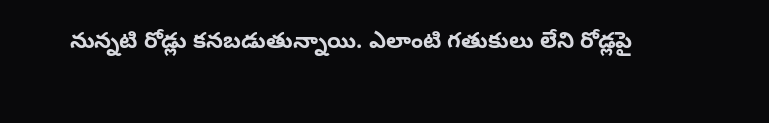నున్నటి రోడ్లు కనబడుతున్నాయి. ఎలాంటి గతుకులు లేని రోడ్లపై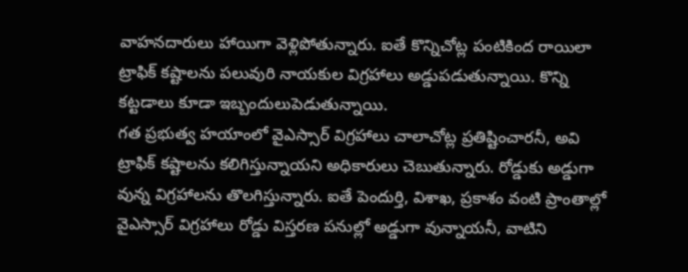వాహనదారులు హాయిగా వెళ్లిపోతున్నారు. ఐతే కొన్నిచోట్ల పంటికింద రాయిలా ట్రాఫిక్ కష్టాలను పలువురి నాయకుల విగ్రహాలు అడ్డుపడుతున్నాయి. కొన్ని కట్టడాలు కూడా ఇబ్బందులుపెడుతున్నాయి.
గత ప్రభుత్వ హయాంలో వైఎస్సార్ విగ్రహాలు చాలాచోట్ల ప్రతిష్టించారనీ, అవి ట్రాఫిక్ కష్టాలను కలిగిస్తున్నాయని అధికారులు చెబుతున్నారు. రోడ్డుకు అడ్డుగా వున్న విగ్రహాలను తొలగిస్తున్నారు. ఐతే పెందుర్తి, విశాఖ, ప్రకాశం వంటి ప్రాంతాల్లో వైఎస్సార్ విగ్రహాలు రోడ్డు విస్తరణ పనుల్లో అడ్డుగా వున్నాయనీ, వాటిని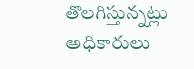తొలగిస్తున్నట్లు అధికారులు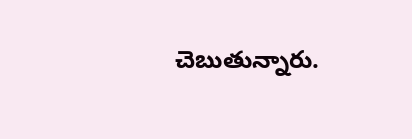చెబుతున్నారు.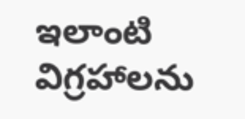ఇలాంటి విగ్రహాలను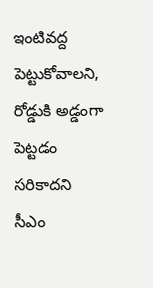ఇంటివద్ద పెట్టుకోవాలని, రోడ్డుకి అడ్డంగా పెట్టడం సరికాదని సీఎం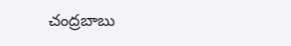చంద్రబాబు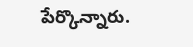పేర్కొన్నారు.